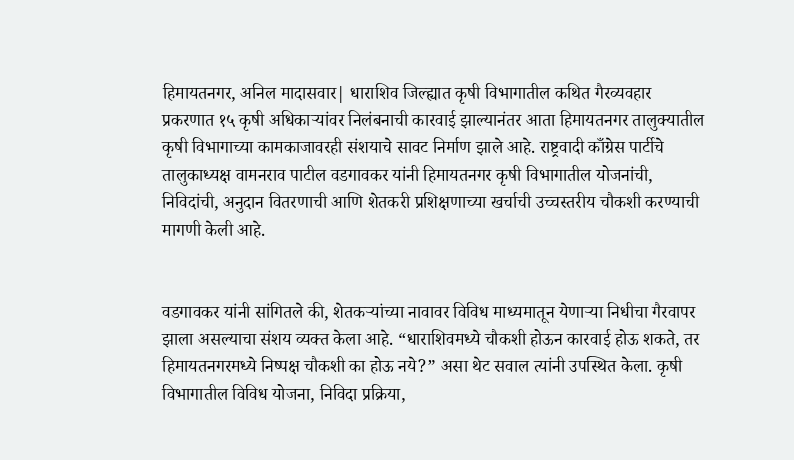हिमायतनगर, अनिल मादासवार| धाराशिव जिल्ह्यात कृषी विभागातील कथित गैरव्यवहार प्रकरणात १५ कृषी अधिकाऱ्यांवर निलंबनाची कारवाई झाल्यानंतर आता हिमायतनगर तालुक्यातील कृषी विभागाच्या कामकाजावरही संशयाचे सावट निर्माण झाले आहे. राष्ट्रवादी काँग्रेस पार्टीचे तालुकाध्यक्ष वामनराव पाटील वडगावकर यांनी हिमायतनगर कृषी विभागातील योजनांची, निविदांची, अनुदान वितरणाची आणि शेतकरी प्रशिक्षणाच्या खर्चाची उच्चस्तरीय चौकशी करण्याची मागणी केली आहे.


वडगावकर यांनी सांगितले की, शेतकऱ्यांच्या नावावर विविध माध्यमातून येणाऱ्या निधीचा गैरवापर झाला असल्याचा संशय व्यक्त केला आहे. “धाराशिवमध्ये चौकशी होऊन कारवाई होऊ शकते, तर हिमायतनगरमध्ये निष्पक्ष चौकशी का होऊ नये?” असा थेट सवाल त्यांनी उपस्थित केला. कृषी विभागातील विविध योजना, निविदा प्रक्रिया,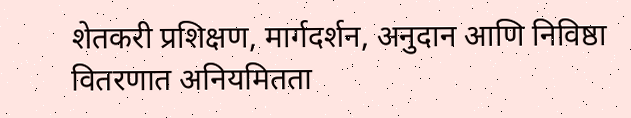शेतकरी प्रशिक्षण, मार्गदर्शन, अनुदान आणि निविष्ठा वितरणात अनियमितता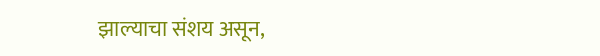झाल्याचा संशय असून,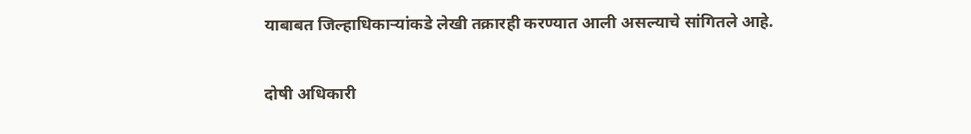याबाबत जिल्हाधिकाऱ्यांकडे लेखी तक्रारही करण्यात आली असल्याचे सांगितले आहे.


दोषी अधिकारी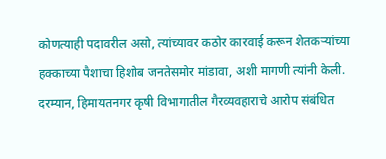कोणत्याही पदावरील असो, त्यांच्यावर कठोर कारवाई करून शेतकऱ्यांच्या हक्काच्या पैशाचा हिशोब जनतेसमोर मांडावा, अशी मागणी त्यांनी केली. दरम्यान, हिमायतनगर कृषी विभागातील गैरव्यवहाराचे आरोप संबंधित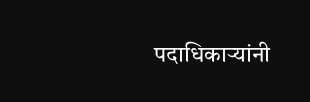पदाधिकाऱ्यांनी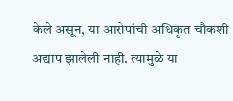केले असून, या आरोपांची अधिकृत चौकशी अद्याप झालेली नाही. त्यामुळे या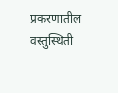प्रकरणातील वस्तुस्थिती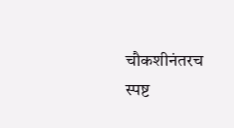चौकशीनंतरच स्पष्ट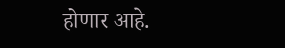होणार आहे.